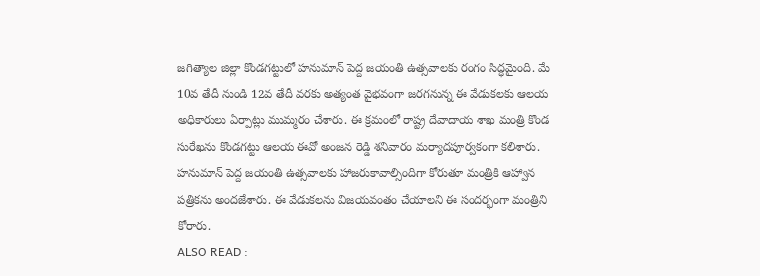జగిత్యాల జిల్లా కొండగట్టులో హనుమాన్ పెద్ద జయంతి ఉత్సవాలకు రంగం సిద్ధమైంది. మే 10వ తేదీ నుండి 12వ తేదీ వరకు అత్యంత వైభవంగా జరగనున్న ఈ వేడుకలకు ఆలయ అధికారులు ఏర్పాట్లు ముమ్మరం చేశారు. ఈ క్రమంలో రాష్ట్ర దేవాదాయ శాఖ మంత్రి కొండ సురేఖను కొండగట్టు ఆలయ ఈవో అంజన రెడ్డి శనివారం మర్యాదపూర్వకంగా కలిశారు. హనుమాన్ పెద్ద జయంతి ఉత్సవాలకు హాజరుకావాల్సిందిగా కోరుతూ మంత్రికి ఆహ్వాన పత్రికను అందజేశారు. ఈ వేడుకలను విజయవంతం చేయాలని ఈ సందర్భంగా మంత్రిని కోరారు.
ALSO READ :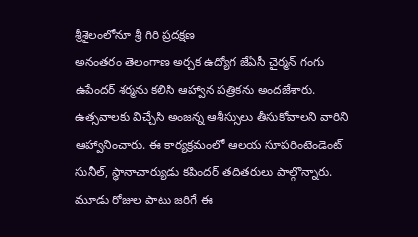శ్రీశైలంలోనూ శ్రీ గిరి ప్రదక్షణ
అనంతరం తెలంగాణ అర్చక ఉద్యోగ జేఏసీ చైర్మన్ గంగు ఉపేందర్ శర్మను కలిసి ఆహ్వాన పత్రికను అందజేశారు. ఉత్సవాలకు విచ్చేసి అంజన్న ఆశీస్సులు తీసుకోవాలని వారిని ఆహ్వానించారు. ఈ కార్యక్రమంలో ఆలయ సూపరింటెండెంట్ సునీల్, స్థానాచార్యుడు కపిందర్ తదితరులు పాల్గొన్నారు. మూడు రోజుల పాటు జరిగే ఈ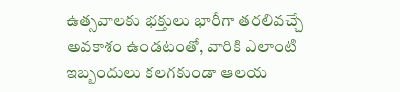ఉత్సవాలకు భక్తులు భారీగా తరలివచ్చే అవకాశం ఉండటంతో, వారికి ఎలాంటి ఇబ్బందులు కలగకుండా ఆలయ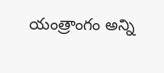యంత్రాంగం అన్ని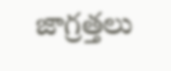జాగ్రత్తలు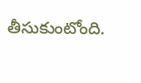తీసుకుంటోంది.